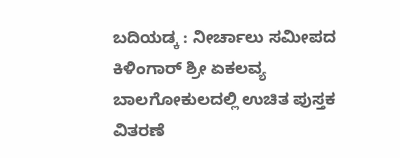ಬದಿಯಡ್ಕ : ನೀರ್ಚಾಲು ಸಮೀಪದ ಕಿಳಿಂಗಾರ್ ಶ್ರೀ ಏಕಲವ್ಯ ಬಾಲಗೋಕುಲದಲ್ಲಿ ಉಚಿತ ಪುಸ್ತಕ ವಿತರಣೆ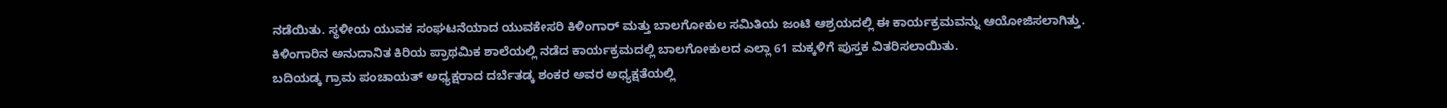ನಡೆಯಿತು. ಸ್ಥಳೀಯ ಯುವಕ ಸಂಘಟನೆಯಾದ ಯುವಕೇಸರಿ ಕಿಳಿಂಗಾರ್ ಮತ್ತು ಬಾಲಗೋಕುಲ ಸಮಿತಿಯ ಜಂಟಿ ಆಶ್ರಯದಲ್ಲಿ ಈ ಕಾರ್ಯಕ್ರಮವನ್ನು ಆಯೋಜಿಸಲಾಗಿತ್ತು. ಕಿಳಿಂಗಾರಿನ ಅನುದಾನಿತ ಕಿರಿಯ ಪ್ರಾಥಮಿಕ ಶಾಲೆಯಲ್ಲಿ ನಡೆದ ಕಾರ್ಯಕ್ರಮದಲ್ಲಿ ಬಾಲಗೋಕುಲದ ಎಲ್ಲಾ 61 ಮಕ್ಕಳಿಗೆ ಪುಸ್ತಕ ವಿತರಿಸಲಾಯಿತು.
ಬದಿಯಡ್ಕ ಗ್ರಾಮ ಪಂಚಾಯತ್ ಅಧ್ಯಕ್ಷರಾದ ದರ್ಬೆತಡ್ಕ ಶಂಕರ ಅವರ ಅಧ್ಯಕ್ಷತೆಯಲ್ಲಿ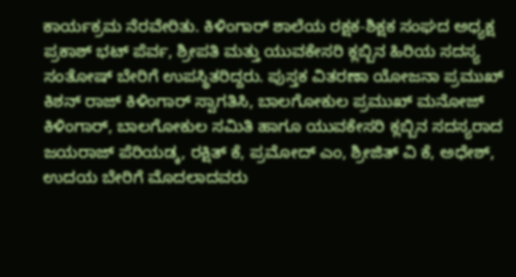ಕಾರ್ಯಕ್ರಮ ನೆರವೇರಿತು. ಕಿಳಿಂಗಾರ್ ಶಾಲೆಯ ರಕ್ಷಕ-ಶಿಕ್ಷಕ ಸಂಘದ ಅಧ್ಯಕ್ಷ ಪ್ರಕಾಶ್ ಭಟ್ ಪೆರ್ವ, ಶ್ರೀಪತಿ ಮತ್ತು ಯುವಕೇಸರಿ ಕ್ಲಬ್ಬಿನ ಹಿರಿಯ ಸದಸ್ಯ ಸಂತೋಷ್ ಬೇರಿಗೆ ಉಪಸ್ಥಿತರಿದ್ದರು. ಪುಸ್ತಕ ವಿತರಣಾ ಯೋಜನಾ ಪ್ರಮುಖ್ ಕಿಶನ್ ರಾಜ್ ಕಿಳಿಂಗಾರ್ ಸ್ವಾಗತಿಸಿ, ಬಾಲಗೋಕುಲ ಪ್ರಮುಖ್ ಮನೋಜ್ ಕಿಳಿಂಗಾರ್, ಬಾಲಗೋಕುಲ ಸಮಿತಿ ಹಾಗೂ ಯುವಕೇಸರಿ ಕ್ಲಬ್ಬಿನ ಸದಸ್ಯರಾದ ಜಯರಾಜ್ ಪೆರಿಯಡ್ಕ, ರಕ್ಷಿತ್ ಕೆ, ಪ್ರಮೋದ್ ಎಂ, ಶ್ರೀಜಿತ್ ವಿ ಕೆ, ಅಧೇಶ್, ಉದಯ ಬೇರಿಗೆ ಮೊದಲಾದವರು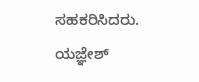ಸಹಕರಿಸಿದರು. ಯಜ್ಞೇಶ್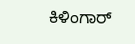ಕಿಳಿಂಗಾರ್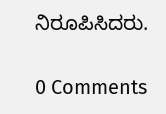ನಿರೂಪಿಸಿದರು.

0 Comments